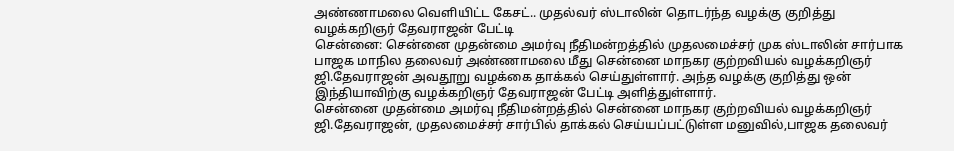அண்ணாமலை வெளியிட்ட கேசட்.. முதல்வர் ஸ்டாலின் தொடர்ந்த வழக்கு குறித்து வழக்கறிஞர் தேவராஜன் பேட்டி
சென்னை: சென்னை முதன்மை அமர்வு நீதிமன்றத்தில் முதலமைச்சர் முக ஸ்டாலின் சார்பாக பாஜக மாநில தலைவர் அண்ணாமலை மீது சென்னை மாநகர குற்றவியல் வழக்கறிஞர் ஜி.தேவராஜன் அவதூறு வழக்கை தாக்கல் செய்துள்ளார். அந்த வழக்கு குறித்து ஒன் இந்தியாவிற்கு வழக்கறிஞர் தேவராஜன் பேட்டி அளித்துள்ளார்.
சென்னை முதன்மை அமர்வு நீதிமன்றத்தில் சென்னை மாநகர குற்றவியல் வழக்கறிஞர் ஜி.தேவராஜன், முதலமைச்சர் சார்பில் தாக்கல் செய்யப்பட்டுள்ள மனுவில்,பாஜக தலைவர்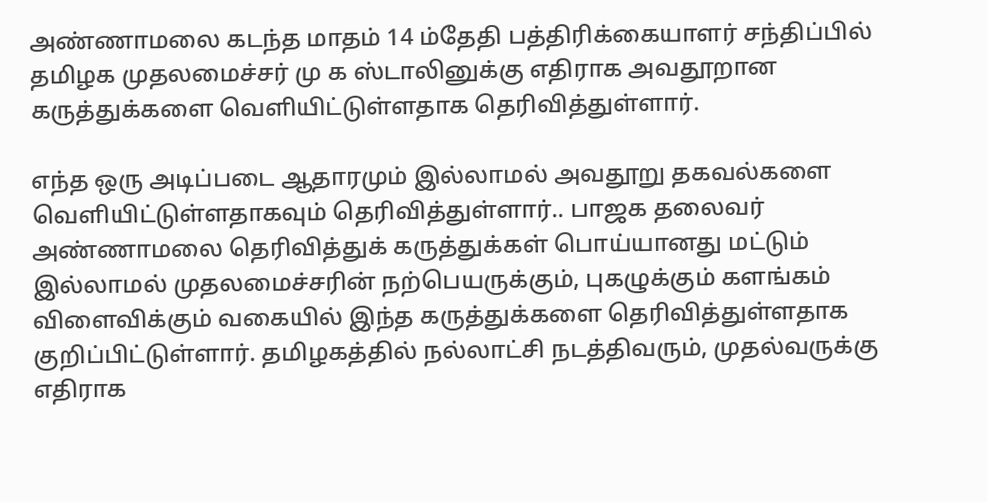அண்ணாமலை கடந்த மாதம் 14 ம்தேதி பத்திரிக்கையாளர் சந்திப்பில் தமிழக முதலமைச்சர் மு க ஸ்டாலினுக்கு எதிராக அவதூறான கருத்துக்களை வெளியிட்டுள்ளதாக தெரிவித்துள்ளார்.

எந்த ஒரு அடிப்படை ஆதாரமும் இல்லாமல் அவதூறு தகவல்களை வெளியிட்டுள்ளதாகவும் தெரிவித்துள்ளார்.. பாஜக தலைவர் அண்ணாமலை தெரிவித்துக் கருத்துக்கள் பொய்யானது மட்டும் இல்லாமல் முதலமைச்சரின் நற்பெயருக்கும், புகழுக்கும் களங்கம் விளைவிக்கும் வகையில் இந்த கருத்துக்களை தெரிவித்துள்ளதாக குறிப்பிட்டுள்ளார். தமிழகத்தில் நல்லாட்சி நடத்திவரும், முதல்வருக்கு எதிராக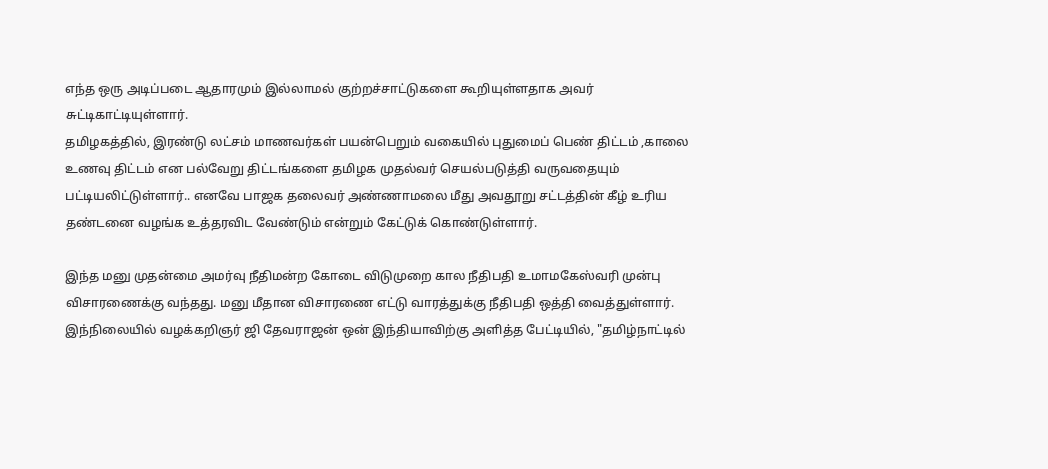எந்த ஒரு அடிப்படை ஆதாரமும் இல்லாமல் குற்றச்சாட்டுகளை கூறியுள்ளதாக அவர் சுட்டிகாட்டியுள்ளார்.
தமிழகத்தில், இரண்டு லட்சம் மாணவர்கள் பயன்பெறும் வகையில் புதுமைப் பெண் திட்டம் ,காலை உணவு திட்டம் என பல்வேறு திட்டங்களை தமிழக முதல்வர் செயல்படுத்தி வருவதையும் பட்டியலிட்டுள்ளார்.. எனவே பாஜக தலைவர் அண்ணாமலை மீது அவதூறு சட்டத்தின் கீழ் உரிய தண்டனை வழங்க உத்தரவிட வேண்டும் என்றும் கேட்டுக் கொண்டுள்ளார்.

இந்த மனு முதன்மை அமர்வு நீதிமன்ற கோடை விடுமுறை கால நீதிபதி உமாமகேஸ்வரி முன்பு விசாரணைக்கு வந்தது. மனு மீதான விசாரணை எட்டு வாரத்துக்கு நீதிபதி ஒத்தி வைத்துள்ளார்.
இந்நிலையில் வழக்கறிஞர் ஜி தேவராஜன் ஒன் இந்தியாவிற்கு அளித்த பேட்டியில், "தமிழ்நாட்டில்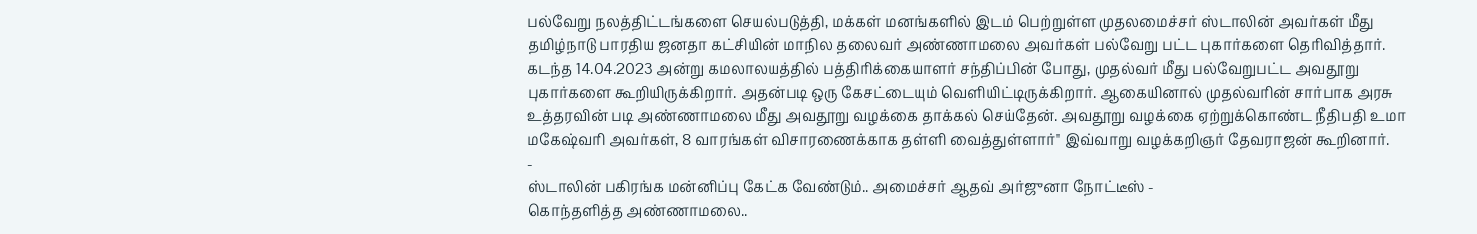பல்வேறு நலத்திட்டங்களை செயல்படுத்தி, மக்கள் மனங்களில் இடம் பெற்றுள்ள முதலமைச்சர் ஸ்டாலின் அவர்கள் மீது தமிழ்நாடு பாரதிய ஜனதா கட்சியின் மாநில தலைவர் அண்ணாமலை அவர்கள் பல்வேறு பட்ட புகார்களை தெரிவித்தார்.
கடந்த 14.04.2023 அன்று கமலாலயத்தில் பத்திரிக்கையாளர் சந்திப்பின் போது, முதல்வர் மீது பல்வேறுபட்ட அவதூறு புகார்களை கூறியிருக்கிறார். அதன்படி ஒரு கேசட்டையும் வெளியிட்டிருக்கிறார். ஆகையினால் முதல்வரின் சார்பாக அரசு உத்தரவின் படி அண்ணாமலை மீது அவதூறு வழக்கை தாக்கல் செய்தேன். அவதூறு வழக்கை ஏற்றுக்கொண்ட நீதிபதி உமா மகேஷ்வரி அவர்கள், 8 வாரங்கள் விசாரணைக்காக தள்ளி வைத்துள்ளார்" இவ்வாறு வழக்கறிஞர் தேவராஜன் கூறினார்.
-
ஸ்டாலின் பகிரங்க மன்னிப்பு கேட்க வேண்டும்.. அமைச்சர் ஆதவ் அர்ஜுனா நோட்டீஸ் -
கொந்தளித்த அண்ணாமலை..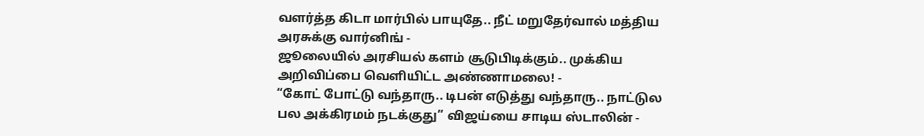வளர்த்த கிடா மார்பில் பாயுதே.. நீட் மறுதேர்வால் மத்திய அரசுக்கு வார்னிங் -
ஜூலையில் அரசியல் களம் சூடுபிடிக்கும்.. முக்கிய அறிவிப்பை வெளியிட்ட அண்ணாமலை! -
“கோட் போட்டு வந்தாரு.. டிபன் எடுத்து வந்தாரு.. நாட்டுல பல அக்கிரமம் நடக்குது” விஜய்யை சாடிய ஸ்டாலின் -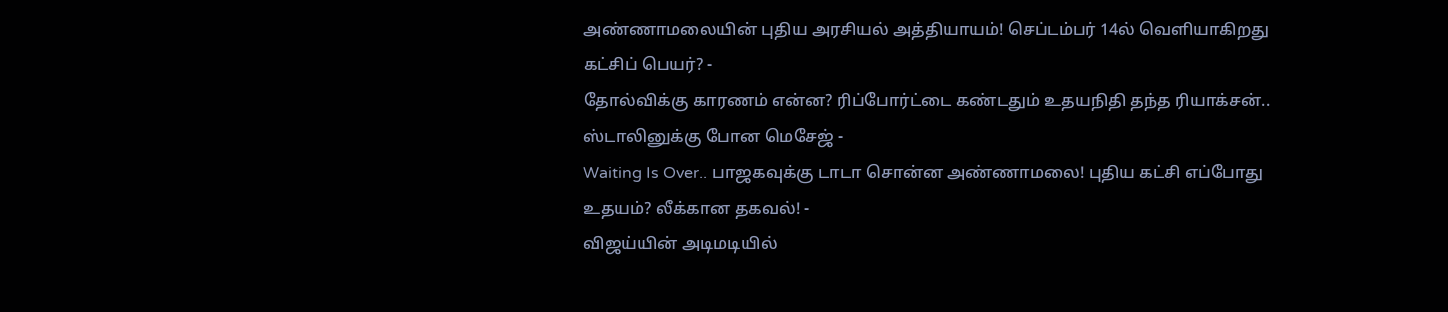அண்ணாமலையின் புதிய அரசியல் அத்தியாயம்! செப்டம்பர் 14ல் வெளியாகிறது கட்சிப் பெயர்? -
தோல்விக்கு காரணம் என்ன? ரிப்போர்ட்டை கண்டதும் உதயநிதி தந்த ரியாக்சன்.. ஸ்டாலினுக்கு போன மெசேஜ் -
Waiting Is Over.. பாஜகவுக்கு டாடா சொன்ன அண்ணாமலை! புதிய கட்சி எப்போது உதயம்? லீக்கான தகவல்! -
விஜய்யின் அடிமடியில்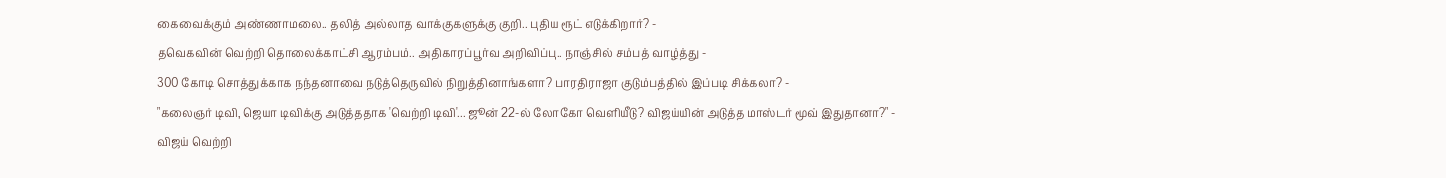கைவைக்கும் அண்ணாமலை.. தலித் அல்லாத வாக்குகளுக்கு குறி.. புதிய ரூட் எடுக்கிறார்? -
தவெகவின் வெற்றி தொலைக்காட்சி ஆரம்பம்.. அதிகாரப்பூர்வ அறிவிப்பு.. நாஞ்சில் சம்பத் வாழ்த்து -
300 கோடி சொத்துக்காக நந்தனாவை நடுத்தெருவில் நிறுத்தினாங்களா? பாரதிராஜா குடும்பத்தில் இப்படி சிக்கலா? -
"கலைஞர் டிவி, ஜெயா டிவிக்கு அடுத்ததாக 'வெற்றி டிவி'... ஜூன் 22-ல் லோகோ வெளியீடு? விஜய்யின் அடுத்த மாஸ்டர் மூவ் இதுதானா?" -
விஜய் வெற்றி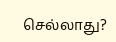செல்லாது?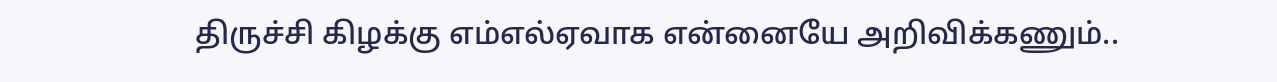திருச்சி கிழக்கு எம்எல்ஏவாக என்னையே அறிவிக்கணும்..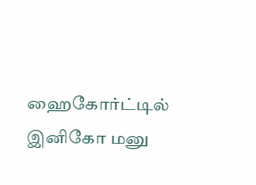ஹைகோர்ட்டில் இனிகோ மனு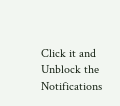Click it and Unblock the Notifications